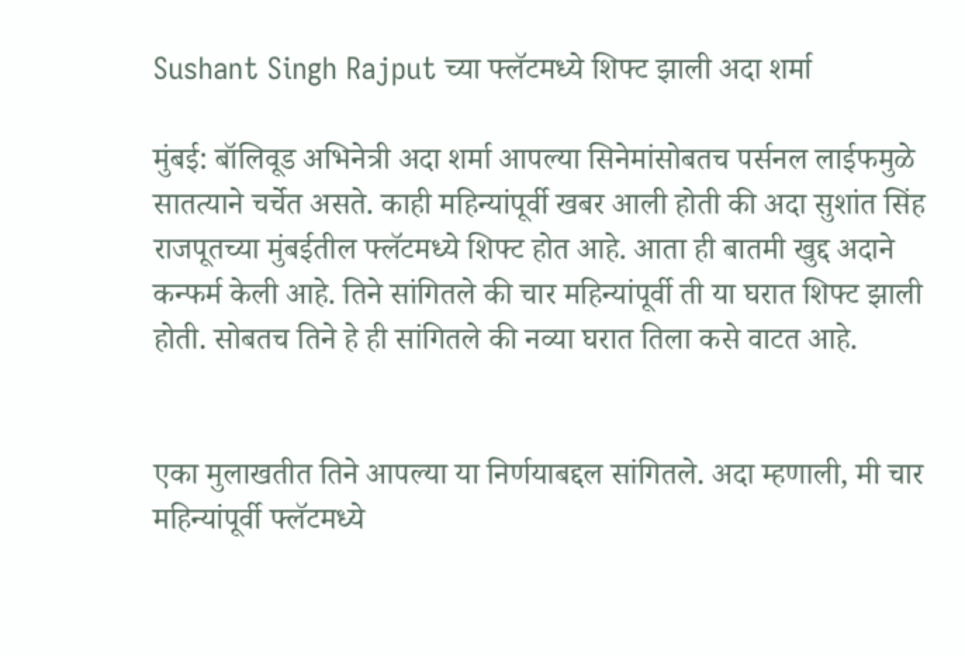Sushant Singh Rajput च्या फ्लॅटमध्ये शिफ्ट झाली अदा शर्मा

मुंबई: बॉलिवूड अभिनेत्री अदा शर्मा आपल्या सिनेमांसोबतच पर्सनल लाईफमुळे सातत्याने चर्चेत असते. काही महिन्यांपूर्वी खबर आली होती की अदा सुशांत सिंह राजपूतच्या मुंबईतील फ्लॅटमध्ये शिफ्ट होत आहे. आता ही बातमी खुद्द अदाने कन्फर्म केली आहे. तिने सांगितले की चार महिन्यांपूर्वी ती या घरात शिफ्ट झाली होती. सोबतच तिने हे ही सांगितले की नव्या घरात तिला कसे वाटत आहे.


एका मुलाखतीत तिने आपल्या या निर्णयाबद्दल सांगितले. अदा म्हणाली, मी चार महिन्यांपूर्वी फ्लॅटमध्ये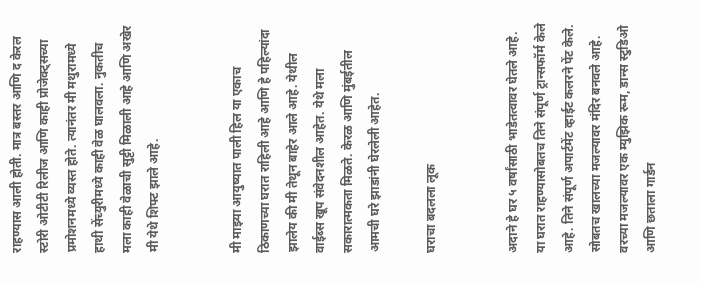राहण्यास आली होती. मात्र बस्तर आणि द केरल स्टोरी ओटीटी रिलीज आणि काही प्रोजेक्ट्सच्या प्रमोशनमध्ये व्यस्त होते. त्यानंतर मी मथुरामध्ये हाथी सेंच्युरीमध्ये काही वेळ घालवला. नुकतीच मला काही वेळाची सुट्टी मिळाली आहे आणि अखेर मी येथे शिफ्ट झाले आहे.


मी माझ्या आयुष्यात पाली हिल या एकाच ठिकाणच्या घरात राहिली आहे आणि हे पहिल्यांदा झालेय की मी तेथून बाहेर आले आहे. येथील वाईब्स खूप संवेदनशील आहेत. येथे मला सकारात्मकता मिळते. केरळ आणि मुंबईतील आमची घरे झाडांनी घेरलेली आहेत.

घराचा बदलला लूक


अदाने हे घर ५ वर्षांसाठी भाडेतत्वावर घेतले आहे. या घरात राहण्यासोबतच तिने संपूर्ण ट्रान्सफॉर्म केले आहे. तिने संपूर्ण अपार्टमेंट व्हाईट कलरने पेंट केले. सोबतच खालच्या मजल्यावर मंदिर बनवले आहे. वरच्या मजल्यावर एक म्युझिक रूम, डान्स स्टुडिओ आणि छताला गार्डन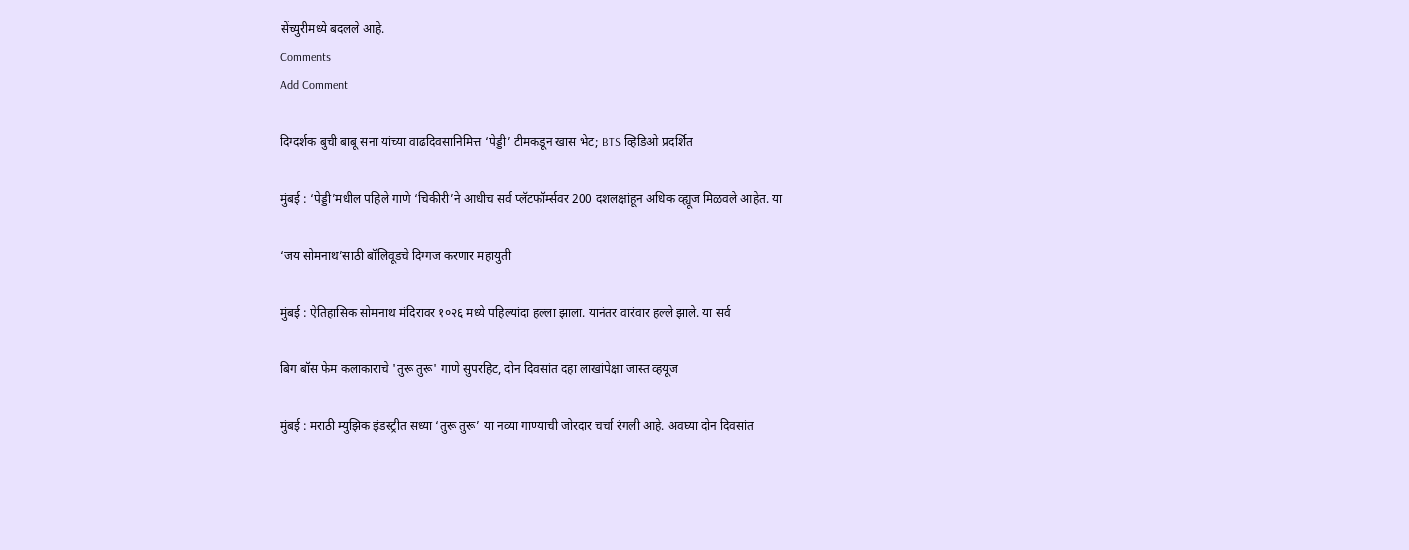सेंच्युरीमध्ये बदलले आहे.
Comments
Add Comment

दिग्दर्शक बुची बाबू सना यांच्या वाढदिवसानिमित्त ‘पेड्डी’ टीमकडून खास भेट; BTS व्हिडिओ प्रदर्शित

मुंबई : ‘पेड्डी’मधील पहिले गाणे ‘चिकीरी’ने आधीच सर्व प्लॅटफॉर्म्सवर 200 दशलक्षांहून अधिक व्ह्यूज मिळवले आहेत. या

‘जय सोमनाथ’साठी बॉलिवूडचे दिग्गज करणार महायुती

मुंबई : ऐतिहासिक सोमनाथ मंदिरावर १०२६ मध्ये पहिल्यांदा हल्ला झाला. यानंतर वारंवार हल्ले झाले. या सर्व

बिग बॉस फेम कलाकाराचे 'तुरू तुरू' गाणे सुपरहिट, दोन दिवसांत दहा लाखांपेक्षा जास्त व्हयूज

मुंबई : मराठी म्युझिक इंडस्ट्रीत सध्या ‘तुरू तुरू’ या नव्या गाण्याची जोरदार चर्चा रंगली आहे. अवघ्या दोन दिवसांत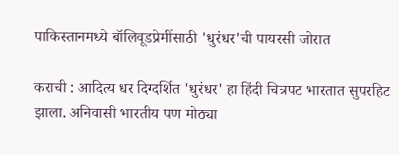पाकिस्तानमध्ये बॉलिवूडप्रेमींसाठी 'धुरंधर'ची पायरसी जोरात

कराची : आदित्य धर दिग्दर्शित 'धुरंधर' हा हिंदी चित्रपट भारतात सुपरहिट झाला. अनिवासी भारतीय पण मोठ्या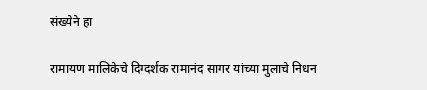संख्येने हा

रामायण मालिकेचे दिग्दर्शक रामानंद सागर यांच्या मुलाचे निधन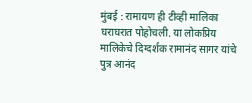मुंबई : रामायण ही टीव्ही मालिका घराघरात पोहोचली. या लोकप्रिय मालिकेचे दिग्दर्शक रामानंद सागर यांचे पुत्र आनंद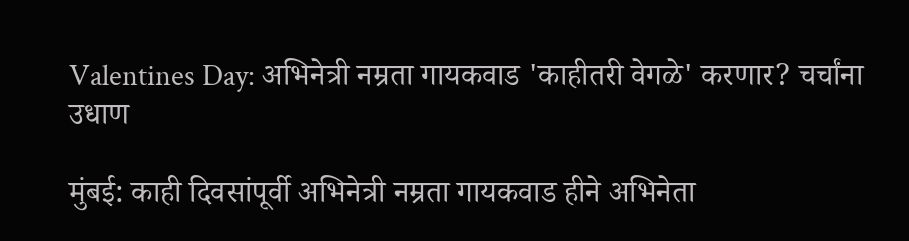Valentines Day: अभिनेत्री नम्रता गायकवाड 'काहीतरी वेगळे' करणार? चर्चांना उधाण

मुंबई: काही दिवसांपूर्वी अभिनेत्री नम्रता गायकवाड हीने अभिनेता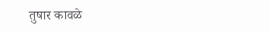तुषार कावळे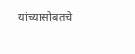यांच्यासोबतचे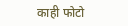काही फोटो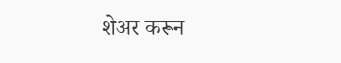शेअर करून